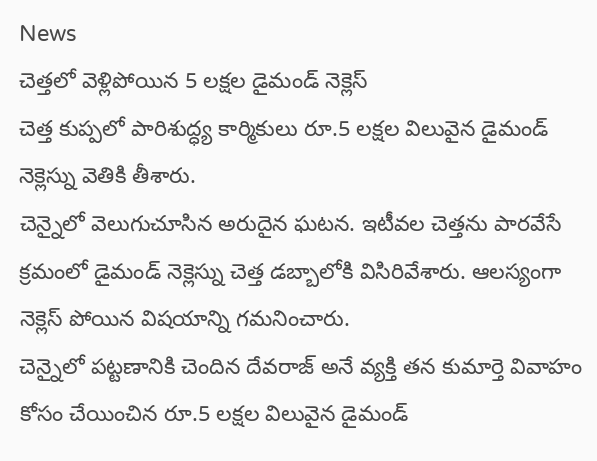News
చెత్తలో వెళ్లిపోయిన 5 లక్షల డైమండ్ నెక్లెస్
చెత్త కుప్పలో పారిశుద్ధ్య కార్మికులు రూ.5 లక్షల విలువైన డైమండ్ నెక్లెస్ను వెతికి తీశారు.
చెన్నైలో వెలుగుచూసిన అరుదైన ఘటన. ఇటీవల చెత్తను పారవేసే క్రమంలో డైమండ్ నెక్లెస్ను చెత్త డబ్బాలోకి విసిరివేశారు. ఆలస్యంగా నెక్లెస్ పోయిన విషయాన్ని గమనించారు.
చెన్నైలో పట్టణానికి చెందిన దేవరాజ్ అనే వ్యక్తి తన కుమార్తె వివాహం కోసం చేయించిన రూ.5 లక్షల విలువైన డైమండ్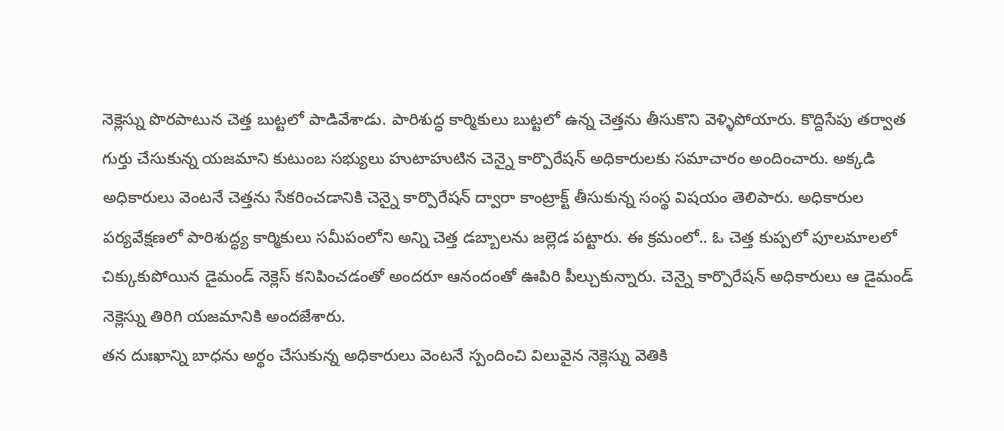నెక్లెస్ను పొరపాటున చెత్త బుట్టలో పాడివేశాడు. పారిశుద్ధ కార్మికులు బుట్టలో ఉన్న చెత్తను తీసుకొని వెళ్ళిపోయారు. కొద్దిసేపు తర్వాత గుర్తు చేసుకున్న యజమాని కుటుంబ సభ్యులు హుటాహుటిన చెన్నై కార్పొరేషన్ అధికారులకు సమాచారం అందించారు. అక్కడి అధికారులు వెంటనే చెత్తను సేకరించడానికి చెన్నై కార్పొరేషన్ ద్వారా కాంట్రాక్ట్ తీసుకున్న సంస్థ విషయం తెలిపారు. అధికారుల పర్యవేక్షణలో పారిశుద్ధ్య కార్మికులు సమీపంలోని అన్ని చెత్త డబ్బాలను జల్లెడ పట్టారు. ఈ క్రమంలో.. ఓ చెత్త కుప్పలో పూలమాలలో చిక్కుకుపోయిన డైమండ్ నెక్లెస్ కనిపించడంతో అందరూ ఆనందంతో ఊపిరి పీల్చుకున్నారు. చెన్నై కార్పొరేషన్ అధికారులు ఆ డైమండ్ నెక్లెస్ను తిరిగి యజమానికి అందజేశారు.
తన దుఃఖాన్ని బాధను అర్థం చేసుకున్న అధికారులు వెంటనే స్పందించి విలువైన నెక్లెస్ను వెతికి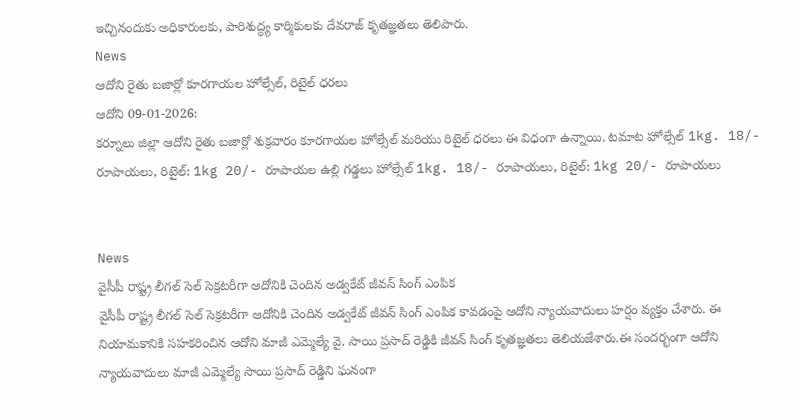ఇచ్చినందుకు అధికారులకు, పారిశుద్ధ్య కార్మికులకు దేవరాజ్ కృతజ్ఞతలు తెలిపారు.
News
ఆదోని రైతు బజార్లో కూరగాయల హోల్సేల్, రిటైల్ ధరలు
ఆదోని 09-01-2026:
కర్నూలు జిల్లా ఆదోని రైతు బజార్లో శుక్రవారం కూరగాయల హోల్సేల్ మరియు రిటైల్ ధరలు ఈ విధంగా ఉన్నాయి. టమాట హోల్సేల్ 1kg. 18/- రూపాయలు, రిటైల్: 1kg 20/- రూపాయల ఉల్లి గడ్డలు హోల్సేల్ 1kg. 18/- రూపాయలు, రిటైల్: 1kg 20/- రూపాయలు


News
వైసీపీ రాష్ట్ర లీగల్ సెల్ సెక్రటరీగా ఆదోనికి చెందిన అడ్వకేట్ జీవన్ సింగ్ ఎంపిక
వైసీపీ రాష్ట్ర లీగల్ సెల్ సెక్రటరీగా ఆదోనికి చెందిన అడ్వకేట్ జీవన్ సింగ్ ఎంపిక కావడంపై ఆదోని న్యాయవాదులు హర్షం వ్యక్తం చేశారు. ఈ నియామకానికి సహకరించిన ఆదోని మాజీ ఎమ్మెల్యే వై. సాయి ప్రసాద్ రెడ్డికి జీవన్ సింగ్ కృతజ్ఞతలు తెలియజేశారు.ఈ సందర్భంగా ఆదోని న్యాయవాదులు మాజీ ఎమ్మెల్యే సాయి ప్రసాద్ రెడ్డిని ఘనంగా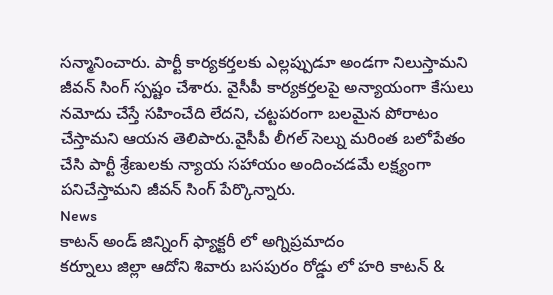సన్మానించారు. పార్టీ కార్యకర్తలకు ఎల్లప్పుడూ అండగా నిలుస్తామని జీవన్ సింగ్ స్పష్టం చేశారు. వైసీపీ కార్యకర్తలపై అన్యాయంగా కేసులు నమోదు చేస్తే సహించేది లేదని, చట్టపరంగా బలమైన పోరాటం చేస్తామని ఆయన తెలిపారు.వైసీపీ లీగల్ సెల్ను మరింత బలోపేతం చేసి పార్టీ శ్రేణులకు న్యాయ సహాయం అందించడమే లక్ష్యంగా పనిచేస్తామని జీవన్ సింగ్ పేర్కొన్నారు.
News
కాటన్ అండ్ జిన్నింగ్ ఫ్యాక్టరీ లో అగ్నిప్రమాదం
కర్నూలు జిల్లా ఆదోని శివారు బసపురం రోడ్డు లో హరి కాటన్ &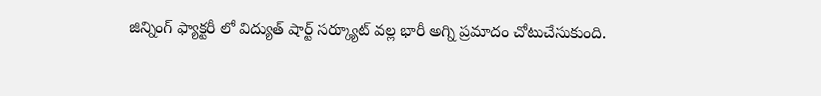జిన్నింగ్ ఫ్యాక్టరీ లో విద్యుత్ షార్ట్ సర్క్యూట్ వల్ల భారీ అగ్ని ప్రమాదం చోటుచేసుకుంది.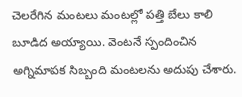చెలరేగిన మంటలు మంటల్లో పత్తి బేలు కాలి బూడిద అయ్యాయి. వెంటనే స్పందించిన అగ్నిమాపక సిబ్బంది మంటలను అదుపు చేశారు.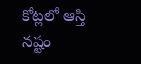కోట్లలో ఆస్తి నష్టం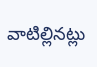వాటిల్లినట్లు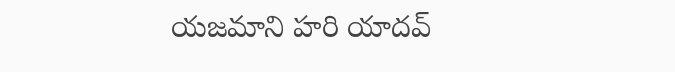యజమాని హరి యాదవ్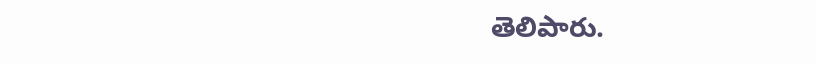తెలిపారు.